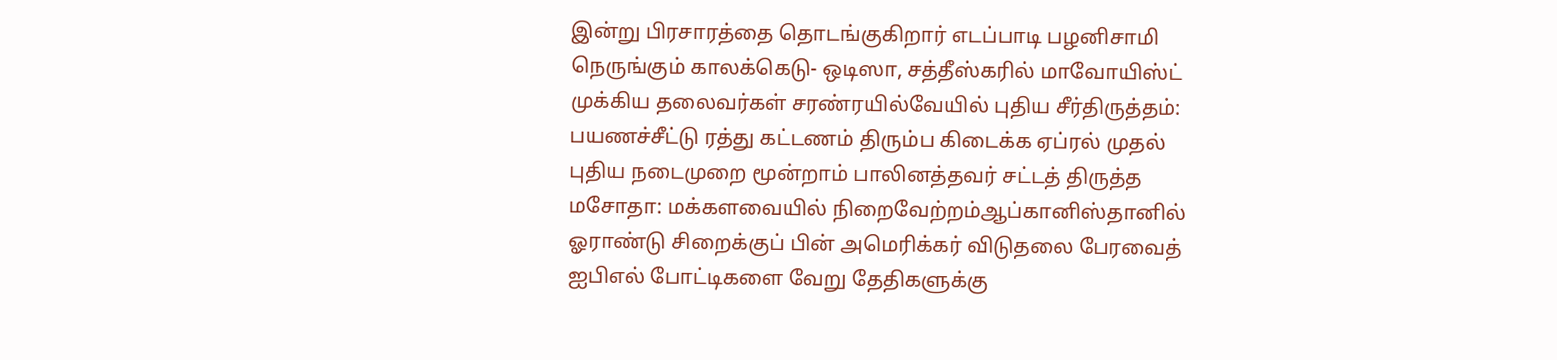இன்று பிரசாரத்தை தொடங்குகிறார் எடப்பாடி பழனிசாமி நெருங்கும் காலக்கெடு- ஒடிஸா, சத்தீஸ்கரில் மாவோயிஸ்ட் முக்கிய தலைவர்கள் சரண்ரயில்வேயில் புதிய சீர்திருத்தம்: பயணச்சீட்டு ரத்து கட்டணம் திரும்ப கிடைக்க ஏப்ரல் முதல் புதிய நடைமுறை மூன்றாம் பாலினத்தவர் சட்டத் திருத்த மசோதா: மக்களவையில் நிறைவேற்றம்ஆப்கானிஸ்தானில் ஓராண்டு சிறைக்குப் பின் அமெரிக்கர் விடுதலை பேரவைத் ஐபிஎல் போட்டிகளை வேறு தேதிகளுக்கு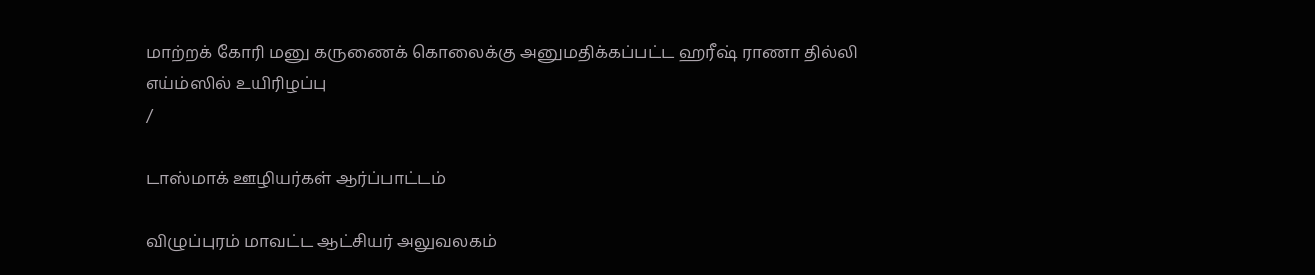மாற்றக் கோரி மனு கருணைக் கொலைக்கு அனுமதிக்கப்பட்ட ஹரீஷ் ராணா தில்லி எய்ம்ஸில் உயிரிழப்பு
/

டாஸ்மாக் ஊழியர்கள் ஆர்ப்பாட்டம்

விழுப்புரம் மாவட்ட ஆட்சியர் அலுவலகம்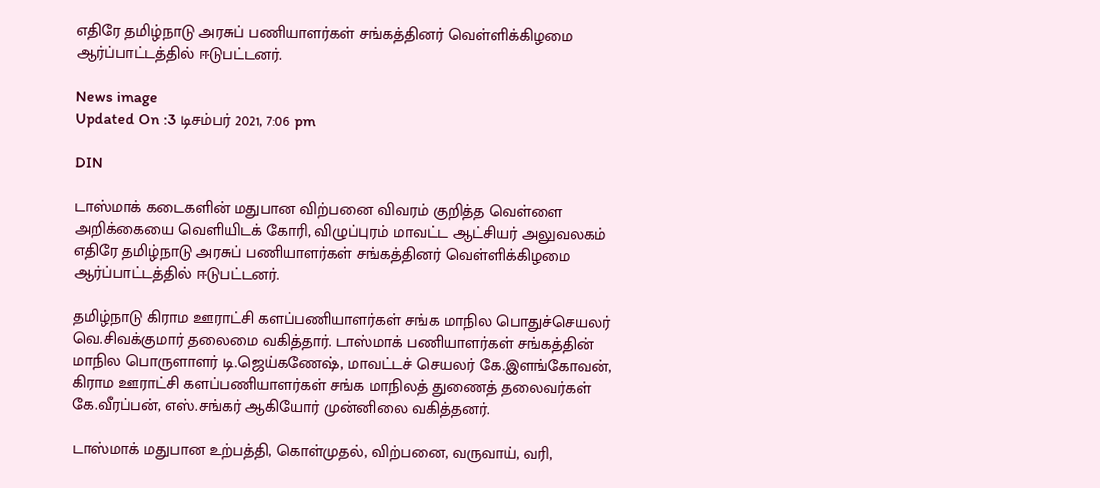எதிரே தமிழ்நாடு அரசுப் பணியாளர்கள் சங்கத்தினர் வெள்ளிக்கிழமை ஆர்ப்பாட்டத்தில் ஈடுபட்டனர்.

News image
Updated On :3 டிசம்பர் 2021, 7:06 pm

DIN

டாஸ்மாக் கடைகளின் மதுபான விற்பனை விவரம் குறித்த வெள்ளை அறிக்கையை வெளியிடக் கோரி, விழுப்புரம் மாவட்ட ஆட்சியர் அலுவலகம் எதிரே தமிழ்நாடு அரசுப் பணியாளர்கள் சங்கத்தினர் வெள்ளிக்கிழமை ஆர்ப்பாட்டத்தில் ஈடுபட்டனர்.

தமிழ்நாடு கிராம ஊராட்சி களப்பணியாளர்கள் சங்க மாநில பொதுச்செயலர் வெ.சிவக்குமார் தலைமை வகித்தார். டாஸ்மாக் பணியாளர்கள் சங்கத்தின் மாநில பொருளாளர் டி.ஜெய்கணேஷ், மாவட்டச் செயலர் கே.இளங்கோவன், கிராம ஊராட்சி களப்பணியாளர்கள் சங்க மாநிலத் துணைத் தலைவர்கள் கே.வீரப்பன், எஸ்.சங்கர் ஆகியோர் முன்னிலை வகித்தனர்.

டாஸ்மாக் மதுபான உற்பத்தி, கொள்முதல், விற்பனை, வருவாய், வரி,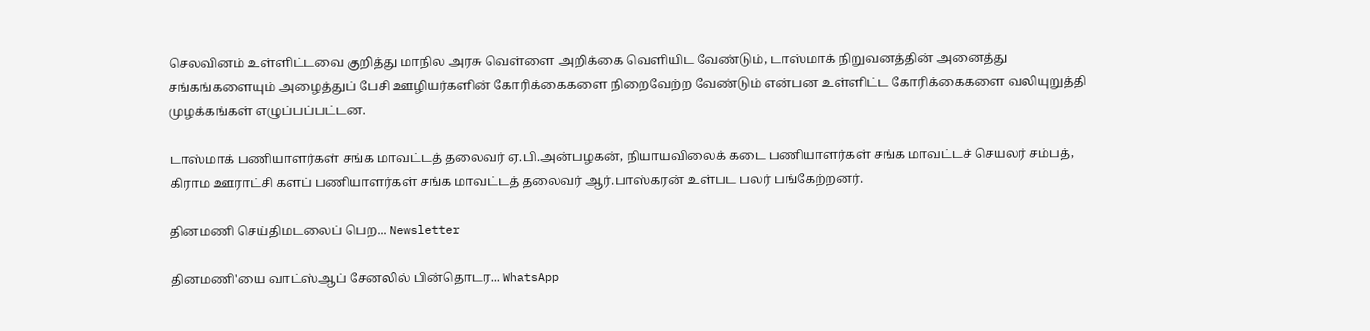செலவினம் உள்ளிட்டவை குறித்து மாநில அரசு வெள்ளை அறிக்கை வெளியிட வேண்டும், டாஸ்மாக் நிறுவனத்தின் அனைத்து சங்கங்களையும் அழைத்துப் பேசி ஊழியர்களின் கோரிக்கைகளை நிறைவேற்ற வேண்டும் என்பன உள்ளிட்ட கோரிக்கைகளை வலியுறுத்தி முழக்கங்கள் எழுப்பப்பட்டன.

டாஸ்மாக் பணியாளர்கள் சங்க மாவட்டத் தலைவர் ஏ.பி.அன்பழகன், நியாயவிலைக் கடை பணியாளர்கள் சங்க மாவட்டச் செயலர் சம்பத், கிராம ஊராட்சி களப் பணியாளர்கள் சங்க மாவட்டத் தலைவர் ஆர்.பாஸ்கரன் உள்பட பலர் பங்கேற்றனர்.

தினமணி செய்திமடலைப் பெற... Newsletter

தினமணி'யை வாட்ஸ்ஆப் சேனலில் பின்தொடர... WhatsApp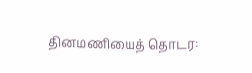தினமணியைத் தொடர: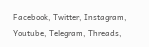Facebook, Twitter, Instagram, Youtube, Telegram, Threads,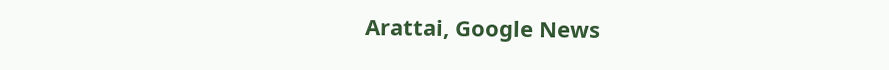Arattai, Google News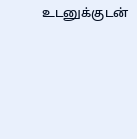உடனுக்குடன்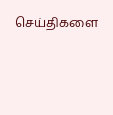செய்திகளை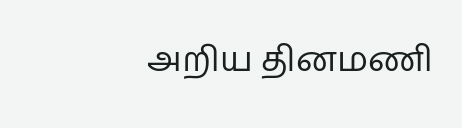அறிய தினமணி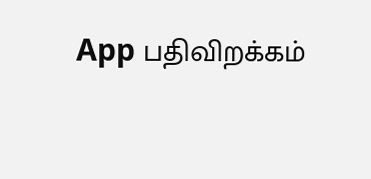App பதிவிறக்கம்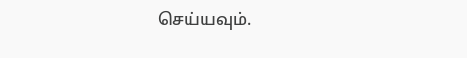செய்யவும்.